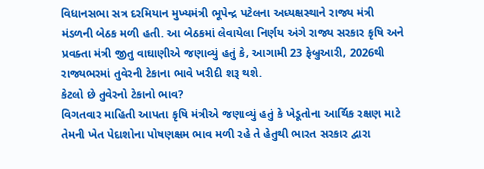વિધાનસભા સત્ર દરમિયાન મુખ્યમંત્રી ભૂપેન્દ્ર પટેલના અધ્યક્ષસ્થાને રાજ્ય મંત્રી મંડળની બેઠક મળી હતી. આ બેઠકમાં લેવાયેલા નિર્ણય અંગે રાજ્ય સરકાર કૃષિ અને પ્રવક્તા મંત્રી જીતુ વાઘાણીએ જણાવ્યું હતું કે, આગામી 23 ફેબ્રુઆરી, 2026થી રાજ્યભરમાં તુવેરની ટેકાના ભાવે ખરીદી શરૂ થશે.
કેટલો છે તુવેરનો ટેકાનો ભાવ?
વિગતવાર માહિતી આપતા કૃષિ મંત્રીએ જણાવ્યું હતું કે ખેડૂતોના આર્થિક રક્ષણ માટે તેમની ખેત પેદાશોના પોષણક્ષમ ભાવ મળી રહે તે હેતુથી ભારત સરકાર દ્વારા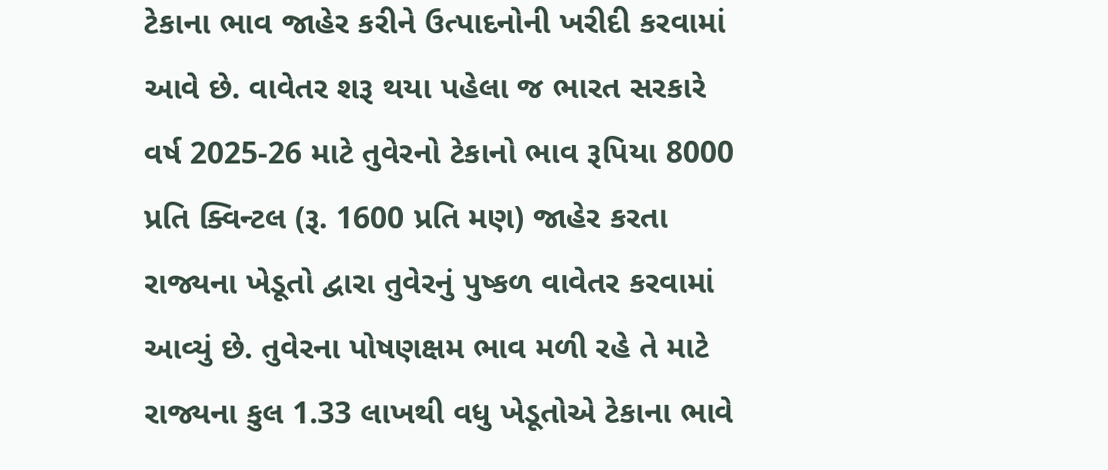ટેકાના ભાવ જાહેર કરીને ઉત્પાદનોની ખરીદી કરવામાં આવે છે. વાવેતર શરૂ થયા પહેલા જ ભારત સરકારે વર્ષ 2025-26 માટે તુવેરનો ટેકાનો ભાવ રૂપિયા 8000 પ્રતિ ક્વિન્ટલ (રૂ. 1600 પ્રતિ મણ) જાહેર કરતા રાજ્યના ખેડૂતો દ્વારા તુવેરનું પુષ્કળ વાવેતર કરવામાં આવ્યું છે. તુવેરના પોષણક્ષમ ભાવ મળી રહે તે માટે રાજ્યના કુલ 1.33 લાખથી વધુ ખેડૂતોએ ટેકાના ભાવે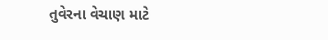તુવેરના વેચાણ માટે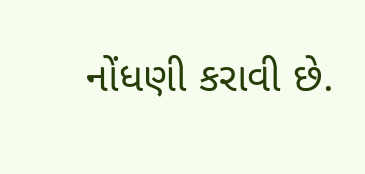નોંધણી કરાવી છે.